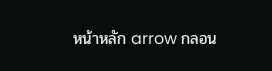หน้าหลัก arrow กลอน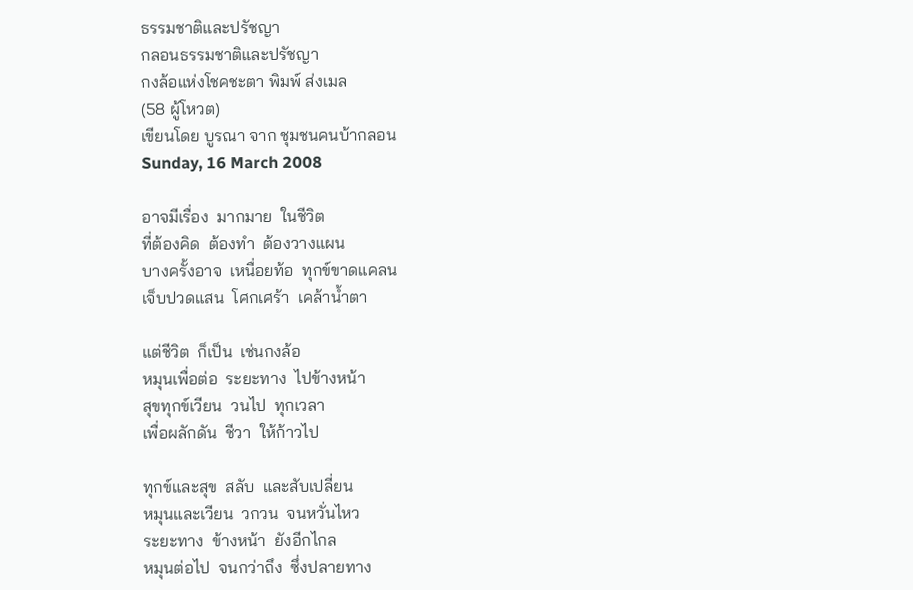ธรรมชาติและปรัชญา
กลอนธรรมชาติและปรัชญา
กงล้อแห่งโชคชะตา พิมพ์ ส่งเมล
(58 ผู้โหวต)
เขียนโดย บูรณา จาก ชุมชนคนบ้ากลอน
Sunday, 16 March 2008

อาจมีเรื่อง  มากมาย  ในชีวิต
ที่ต้องคิด  ต้องทำ  ต้องวางแผน
บางครั้งอาจ  เหนื่อยท้อ  ทุกข์ขาดแคลน
เจ็บปวดแสน  โศกเศร้า  เคล้าน้ำตา

แต่ชีวิต  ก็เป็น  เช่นกงล้อ
หมุนเพื่อต่อ  ระยะทาง  ไปข้างหน้า
สุขทุกข์เวียน  วนไป  ทุกเวลา
เพื่อผลักดัน  ชีวา  ให้ก้าวไป

ทุกข์และสุข  สลับ  และสับเปลี่ยน
หมุนและเวียน  วกวน  จนหวั่นไหว
ระยะทาง  ข้างหน้า  ยังอีกไกล
หมุนต่อไป  จนกว่าถึง  ซึ่งปลายทาง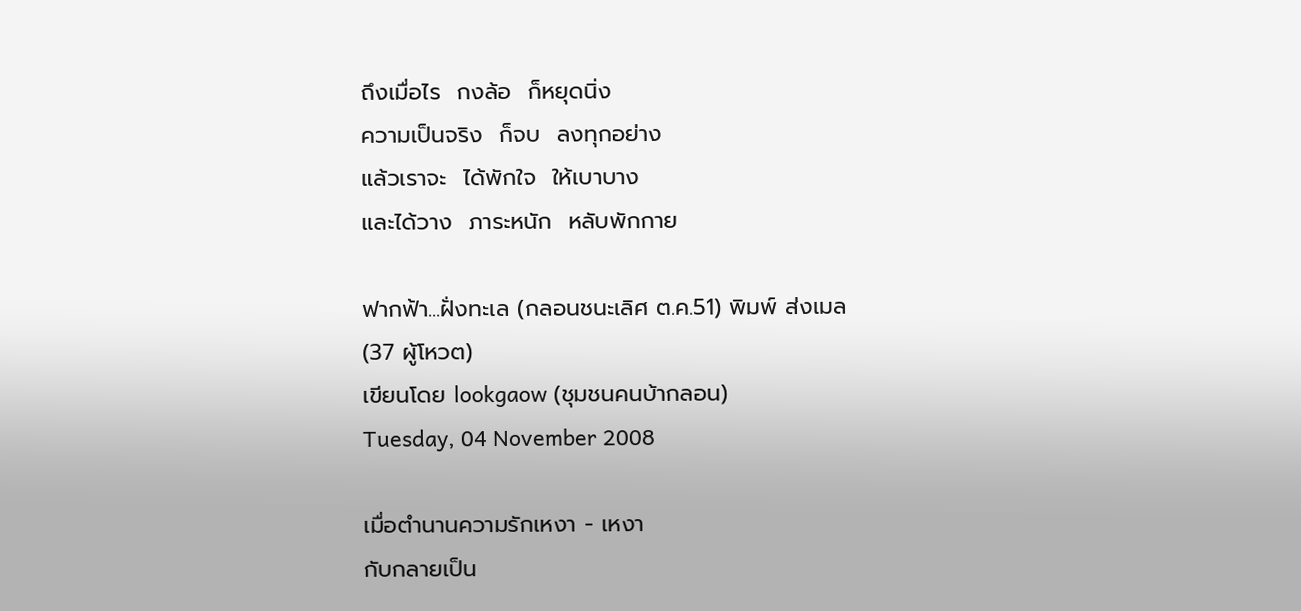ถึงเมื่อไร  กงล้อ  ก็หยุดนิ่ง
ความเป็นจริง  ก็จบ  ลงทุกอย่าง
แล้วเราจะ  ได้พักใจ  ให้เบาบาง
และได้วาง  ภาระหนัก  หลับพักกาย

ฟากฟ้า...ฝั่งทะเล (กลอนชนะเลิศ ต.ค.51) พิมพ์ ส่งเมล
(37 ผู้โหวต)
เขียนโดย lookgaow (ชุมชนคนบ้ากลอน)
Tuesday, 04 November 2008

เมื่อตำนานความรักเหงา - เหงา
กับกลายเป็น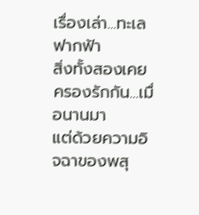เรื่องเล่า...ทะเล ฟากฟ้า
สิ่งทั้งสองเคยครองรักกัน...เมื่อนานมา
แต่ด้วยความอิจฉาของพสุ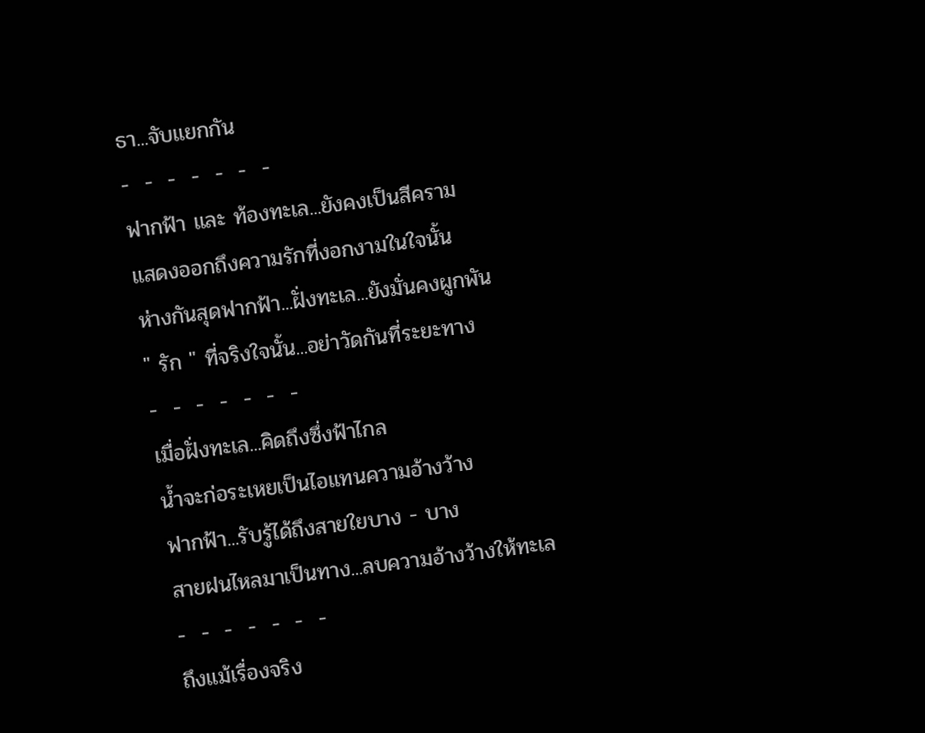ธา...จับแยกกัน
-  -  -  -  -  -  -
ฟากฟ้า และ ท้องทะเล...ยังคงเป็นสีคราม
แสดงออกถึงความรักที่งอกงามในใจนั้น
ห่างกันสุดฟากฟ้า...ฝั่งทะเล...ยังมั่นคงผูกพัน
" รัก " ที่จริงใจนั้น...อย่าวัดกันที่ระยะทาง
-  -  -  -  -  -  -
เมื่อฝั่งทะเล...คิดถึงซึ่งฟ้าไกล
น้ำจะก่อระเหยเป็นไอแทนความอ้างว้าง
ฟากฟ้า...รับรู้ได้ถึงสายใยบาง - บาง
สายฝนไหลมาเป็นทาง...ลบความอ้างว้างให้ทะเล
-  -  -  -  -  -  -
ถึงแม้เรื่องจริง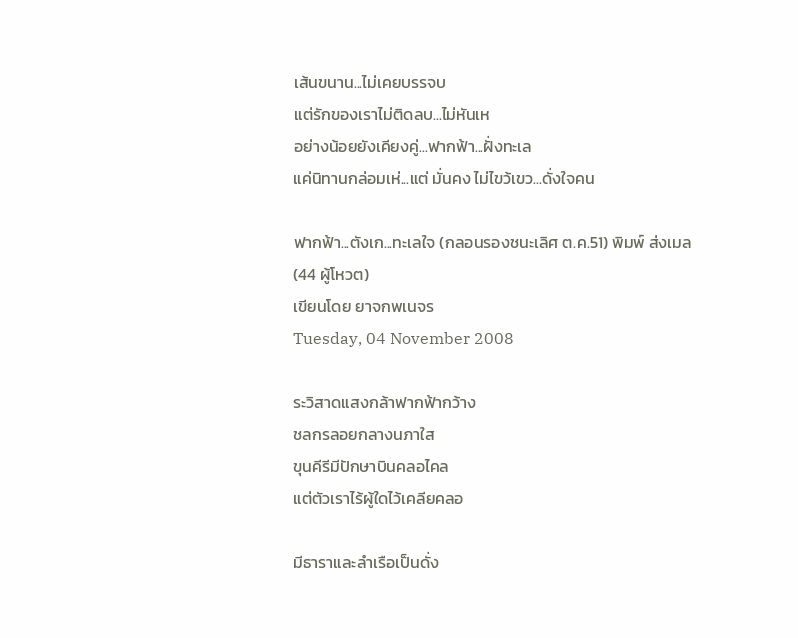เส้นขนาน...ไม่เคยบรรจบ
แต่รักของเราไม่ติดลบ...ไม่หันเห
อย่างน้อยยังเคียงคู่...ฟากฟ้า...ฝั่งทะเล
แค่นิทานกล่อมเห่...แต่ มั่นคง ไม่ไขว้เขว...ดั่งใจคน

ฟากฟ้า...ตังเก...ทะเลใจ (กลอนรองชนะเลิศ ต.ค.51) พิมพ์ ส่งเมล
(44 ผู้โหวต)
เขียนโดย ยาจกพเนจร
Tuesday, 04 November 2008

ระวิสาดแสงกล้าฟากฟ้ากว้าง
ชลกรลอยกลางนภาใส
ขุนคีรีมีปักษาบินคลอไคล
แต่ตัวเราไร้ผู้ใดไว้เคลียคลอ

มีธาราและลำเรือเป็นดั่ง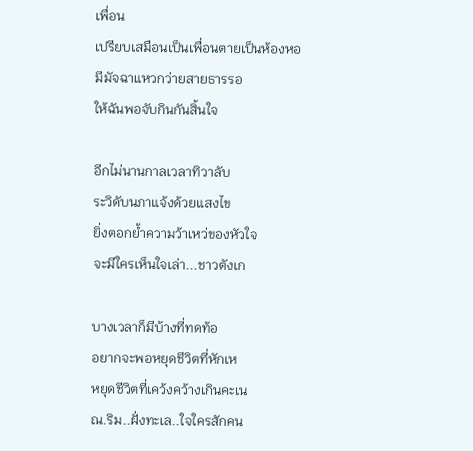เพื่อน
เปรียบเสมือนเป็นเพื่อนตายเป็นห้องหอ
มีมัจฉาแหวกว่ายสายธารรอ
ให้ฉันพอจับกินกันสิ้นใจ

อีกไม่นานกาลเวลาทิวาลับ
ระวิดับนภาแจ้งด้วยแสงไข
ยิ่งตอกย้ำความว้าเหว่ของหัวใจ
จะมีใครเห็นใจเล่า...ชาวตังเก

บางเวลาก็มีบ้างที่ทดท้อ
อยากจะพอหยุดชีวิตที่หักเห
หยุดชีวิตที่เคว้งคว้างเกินคะเน
ณ.ริม..ฝั่งทะเล..ใจใครสักคน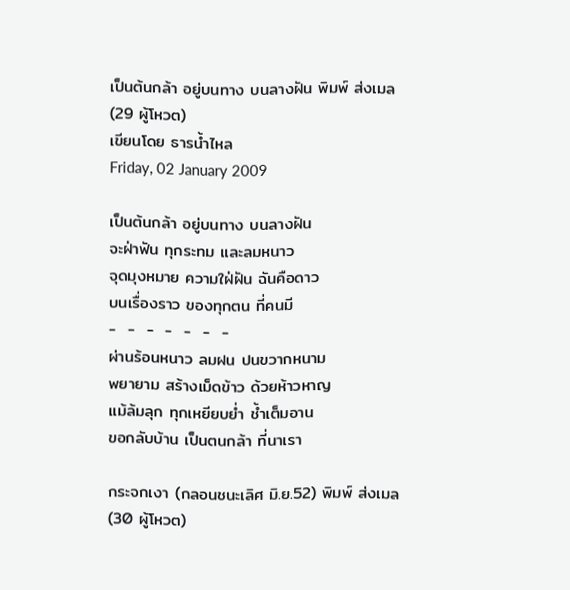เป็นต้นกล้า อยู่บนทาง บนลางฝัน พิมพ์ ส่งเมล
(29 ผู้โหวต)
เขียนโดย ธารน้ำไหล
Friday, 02 January 2009

เป็นต้นกล้า อยู่บนทาง บนลางฝัน
จะฝ่าฟัน ทุกระทม และลมหนาว
จุดมุงหมาย ความใฝ่ฝัน ฉันคือดาว
บนเรื่องราว ของทุกตน ที่คนมี
-  -  -  -  -  -  -
ผ่านร้อนหนาว ลมฝน ปนขวากหนาม
พยายาม สร้างเม็ดข้าว ด้วยห้าวหาญ
แม้ล้มลุก ทุกเหยียบย่ำ ช้ำเต็มอาน
ขอกลับบ้าน เป็นตนกล้า ที่นาเรา

กระจกเงา (กลอนชนะเลิศ มิ.ย.52) พิมพ์ ส่งเมล
(30 ผู้โหวต)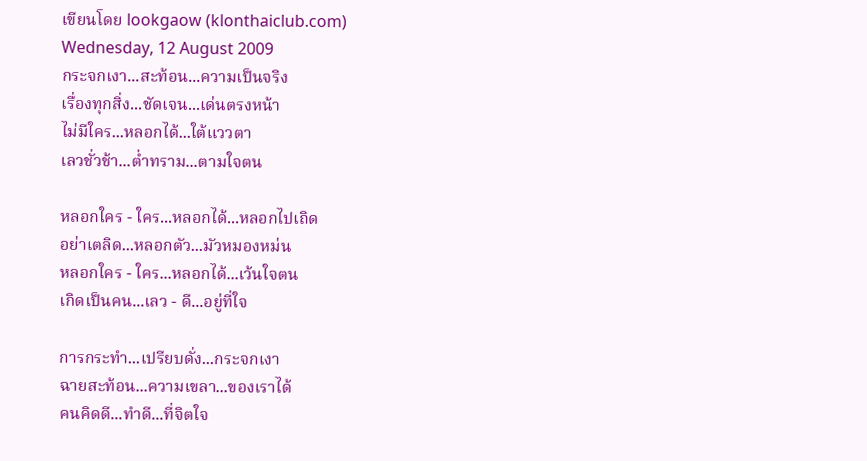เขียนโดย lookgaow (klonthaiclub.com)
Wednesday, 12 August 2009
กระจกเงา...สะท้อน...ความเป็นจริง
เรื่องทุกสิ่ง...ชัดเจน...เด่นตรงหน้า
ไม่มีใคร...หลอกได้...ใต้แววตา
เลวชั่วช้า...ต่ำทราม...ตามใจตน

หลอกใคร - ใคร...หลอกได้...หลอกไปเถิด
อย่าเตลิด...หลอกตัว...มัวหมองหม่น
หลอกใคร - ใคร...หลอกได้...เว้นใจตน
เกิดเป็นคน...เลว - ดี...อยู่ที่ใจ

การกระทำ...เปรียบดั่ง...กระจกเงา
ฉายสะท้อน...ความเขลา...ของเราได้
คนคิดดี...ทำดี...ที่จิตใจ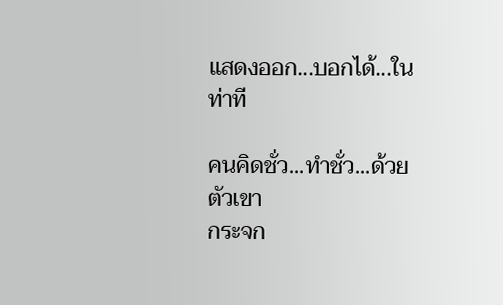แสดงออก...บอกได้...ในท่าที

คนคิดชั่ว...ทำชั่ว...ด้วยตัวเขา
กระจก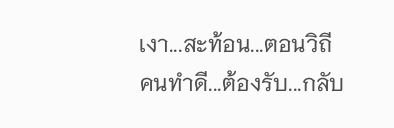เงา...สะท้อน...ตอนวิถี
คนทำดี...ต้องรับ...กลับ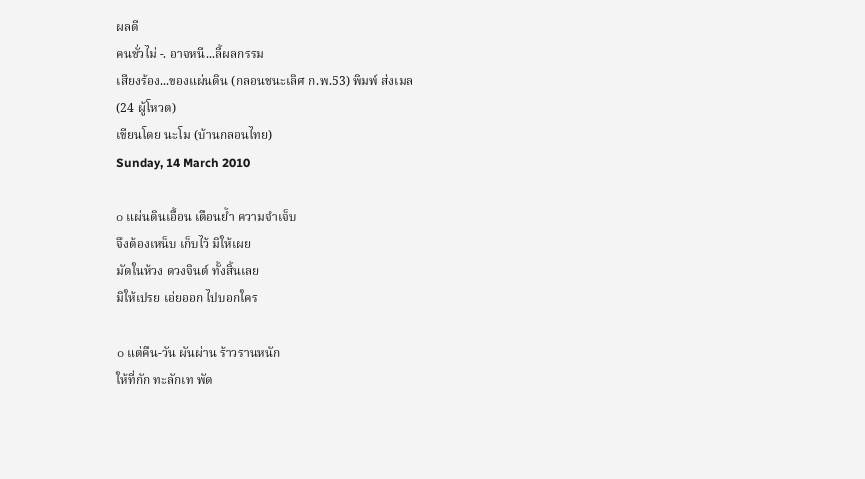ผลดี
คนชั่วไม่ -. อาจหนี...ลี้ผลกรรม
เสียงร้อง...ของแผ่นดิน (กลอนชนะเลิศ ก.พ.53) พิมพ์ ส่งเมล
(24 ผู้โหวต)
เขียนโดย นะโม (บ้านกลอนไทย)
Sunday, 14 March 2010

๐ แผ่นดินเอื้อน เตือนย้ำ ความจำเจ็บ
จึงต้องเหน็บ เก็บไว้ มิให้เผย
มัดในห้วง ดวงจินต์ ทั้งสิ้นเลย
มิให้เปรย เอ่ยออก ไปบอกใคร

๐ แต่คืน-วัน ผันผ่าน ร้าวรานหนัก
ให้ที่กัก ทะลักเท พัด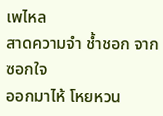เพไหล
สาดความจำ ช้ำชอก จากซอกใจ
ออกมาไห้ โหยหวน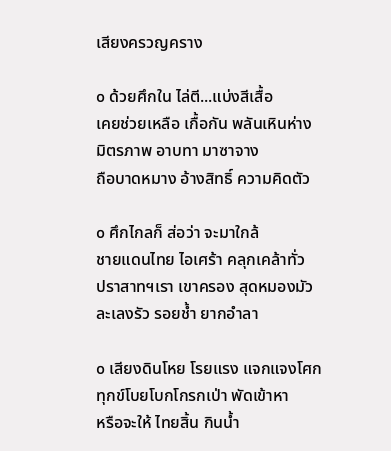เสียงครวญคราง

๐ ด้วยศึกใน ไล่ตี...แบ่งสีเสื้อ
เคยช่วยเหลือ เกื้อกัน พลันเหินห่าง
มิตรภาพ อาบทา มาซาจาง
ถือบาดหมาง อ้างสิทธิ์ ความคิดตัว

๐ ศึกไกลก็ ส่อว่า จะมาใกล้
ชายแดนไทย ไอเศร้า คลุกเคล้าทั่ว
ปราสาทฯเรา เขาครอง สุดหมองมัว
ละเลงรัว รอยช้ำ ยากอำลา

๐ เสียงดินโหย โรยแรง แจกแจงโศก
ทุกข์โบยโบกโกรกเป่า พัดเข้าหา
หรือจะให้ ไทยสิ้น กินน้ำ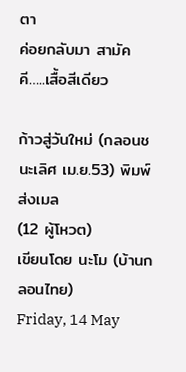ตา
ค่อยกลับมา สามัคคี…..เสื้อสีเดียว

ก้าวสู่วันใหม่ (กลอนชนะเลิศ เม.ย.53) พิมพ์ ส่งเมล
(12 ผู้โหวต)
เขียนโดย นะโม (บ้านกลอนไทย)
Friday, 14 May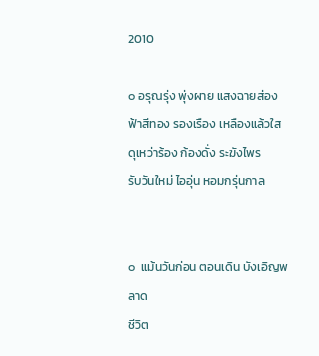2010

๐ อรุณรุ่ง พุ่งผาย แสงฉายส่อง
ฟ้าสีทอง รองเรือง เหลืองแล้วใส
ดุเหว่าร้อง ก้องดั่ง ระฆังไพร
รับวันใหม่ ไออุ่น หอมกรุ่นกาล


๐  แม้นวันก่อน ตอนเดิน บังเอิญพลาด
ชีวิต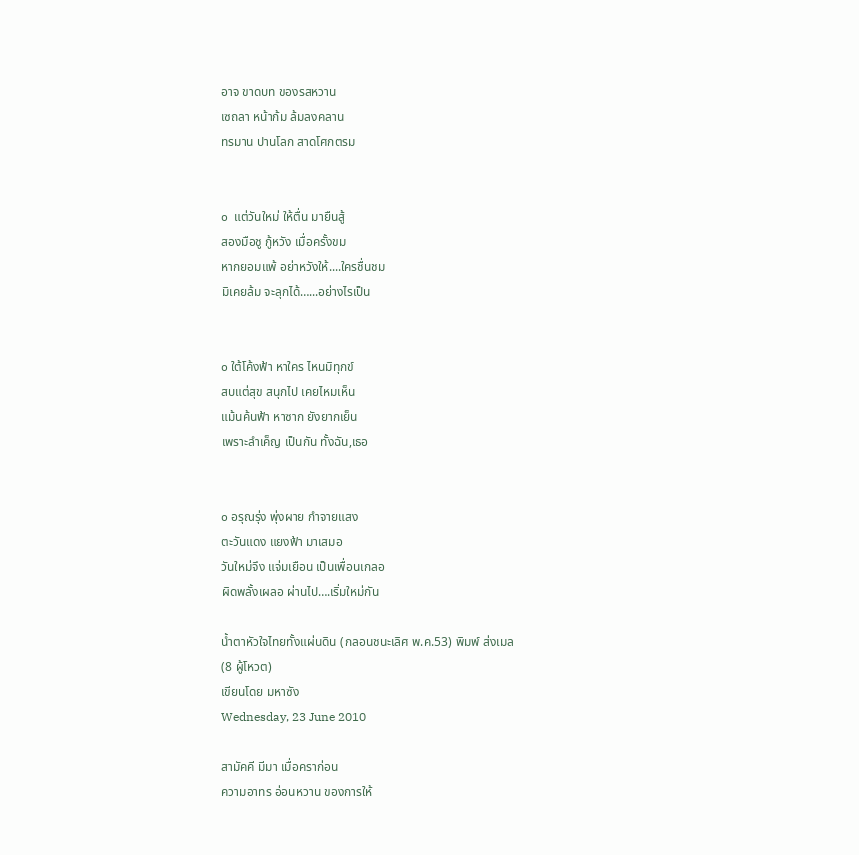อาจ ขาดบท ของรสหวาน
เซถลา หน้าก้ม ล้มลงคลาน
ทรมาน ปานโลก สาดโศกตรม


๐  แต่วันใหม่ ให้ตื่น มายืนสู้
สองมือชู กู้หวัง เมื่อครั้งขม
หากยอมแพ้ อย่าหวังให้....ใครชื่นชม
มิเคยล้ม จะลุกได้…...อย่างไรเป็น


๐ ใต้โค้งฟ้า หาใคร ไหนมิทุกข์
สบแต่สุข สนุกไป เคยไหมเห็น
แม้นค้นฟ้า หาซาก ยังยากเย็น
เพราะลำเค็ญ เป็นกัน ทั้งฉัน,เธอ


๐ อรุณรุ่ง พุ่งผาย กำจายแสง
ตะวันแดง แยงฟ้า มาเสมอ
วันใหม่จึง แจ่มเยือน เป็นเพื่อนเกลอ
ผิดพลั้งเผลอ ผ่านไป….เริ่มใหม่กัน

น้ำตาหัวใจไทยทั้งแผ่นดิน (กลอนชนะเลิศ พ.ค.53) พิมพ์ ส่งเมล
(8 ผู้โหวต)
เขียนโดย มหาซัง
Wednesday, 23 June 2010

สามัคคี มีมา เมื่อคราก่อน
ความอาทร อ่อนหวาน ของการให้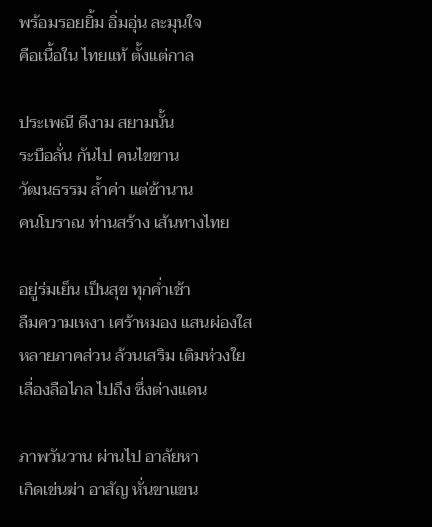พร้อมรอยยิ้ม อิ่มอุ่น ละมุนใจ
คือเนื้อใน ไทยแท้ ตั้งแต่กาล

ประเพณี ดีงาม สยามนั้น
ระบือลั่น กันไป คนไขขาน
วัฒนธรรม ล้ำค่า แต่ช้านาน
คนโบราณ ท่านสร้าง เส้นทางไทย

อยู่ร่มเย็น เป็นสุข ทุกค่ำเช้า
ลืมความเหงา เศร้าหมอง แสนผ่องใส
หลายภาคส่วน ล้วนเสริม เติมห่วงใย
เลื่องลือไกล ไปถึง ซึ่งต่างแดน

ภาพวันวาน ผ่านไป อาลัยหา
เกิดเข่นฆ่า อาสัญ หั่นขาแขน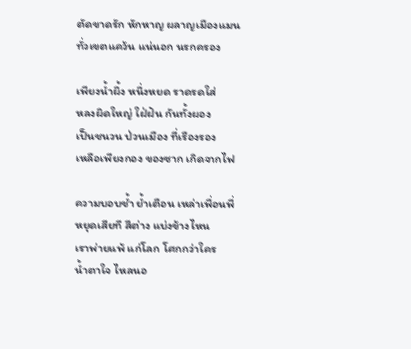ตัดขาดรัก หักหาญ ผลาญเมืองแมน
ทั่วเขตแคว้น แน่นอก นรกครอง

เพียงน้ำผึ้ง หนึ่งหยด ราดรดใส่
หลงผิดใหญ่ ใฝ่ฝัน กันทั้งผอง
เป็นชนวน ป่วนเมือง ที่เรืองรอง
เหลือเพียงกอง ของซาก เกิดจากไฟ

ความบอบช้ำ ย้ำเตือน เหล่าเพื่อนพี่
หยุดเสียที สีต่าง แบ่งข้างไหน
เราพ่ายแพ้ แก่โลก โศกกว่าใคร
น้ำตาใจ ไหลนอ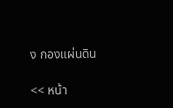ง กองแผ่นดิน

<< หน้า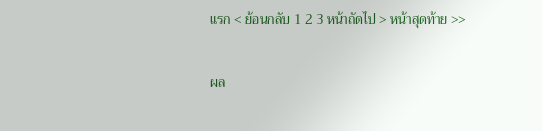แรก < ย้อนกลับ 1 2 3 หน้าถัดไป > หน้าสุดท้าย >>

ผล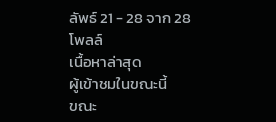ลัพธ์ 21 - 28 จาก 28
โพลล์
เนื้อหาล่าสุด
ผู้เข้าชมในขณะนี้
ขณะ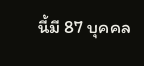นี้มี 87 บุคคล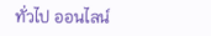ทั่วไป ออนไลน์